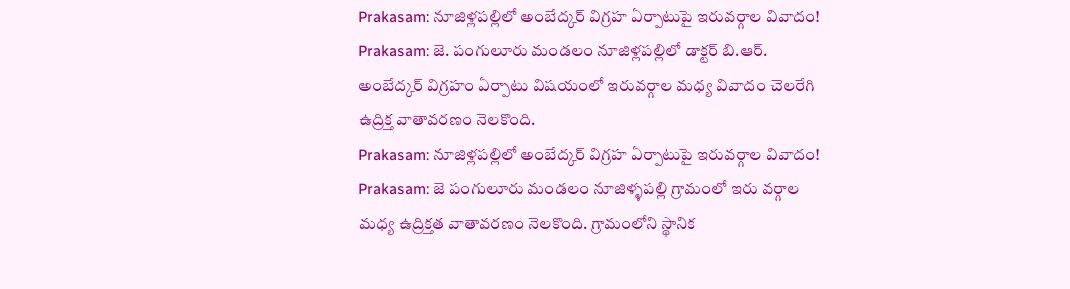Prakasam: నూజిళ్లపల్లిలో అంబేద్కర్ విగ్రహ ఏర్పాటుపై ఇరువర్గాల వివాదం!
Prakasam: జె. పంగులూరు మండలం నూజిళ్లపల్లిలో డాక్టర్ బి.ఆర్. అంబేద్కర్ విగ్రహం ఏర్పాటు విషయంలో ఇరువర్గాల మధ్య వివాదం చెలరేగి ఉద్రిక్త వాతావరణం నెలకొంది.
Prakasam: నూజిళ్లపల్లిలో అంబేద్కర్ విగ్రహ ఏర్పాటుపై ఇరువర్గాల వివాదం!
Prakasam: జె పంగులూరు మండలం నూజిళ్ళపల్లి గ్రామంలో ఇరు వర్గాల మధ్య ఉద్రిక్తత వాతావరణం నెలకొంది. గ్రామంలోని స్థానిక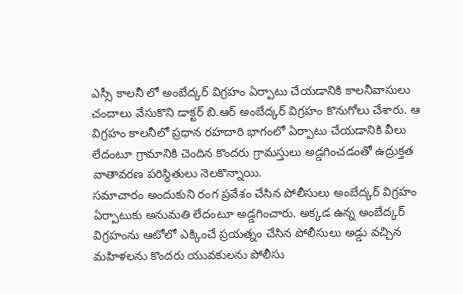ఎస్సీ కాలనీ లో అంబేద్కర్ విగ్రహం ఏర్పాటు చేయడానికి కాలనీవాసులు చందాలు వేసుకొని డాక్టర్ బి.ఆర్ అంబేద్కర్ విగ్రహం కొనుగోలు చేశారు. ఆ విగ్రహం కాలనీలో ప్రధాన రహదారి భాగంలో ఏర్పాటు చేయడానికి వీలు లేదంటూ గ్రామానికి చెందిన కొందరు గ్రామస్తులు అడ్డగించడంతో ఉద్రుక్తత వాతావరణ పరిస్థితులు నెలకొన్నాయి.
సమాచారం అందుకుని రంగ ప్రవేశం చేసిన పోలీసులు అంబేద్కర్ విగ్రహం ఏర్పాటుకు అనుమతి లేదంటూ అడ్డగించారు. అక్కడ ఉన్న అంబేద్కర్ విగ్రహంను ఆటోలో ఎక్కించే ప్రయత్నం చేసిన పోలీసులు అడ్డు వచ్చిన మహిళలను కొందరు యువకులను పోలీసు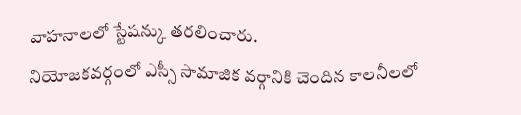వాహనాలలో స్టేషన్కు తరలించారు.
నియోజకవర్గంలో ఎస్సీ సామాజిక వర్గానికి చెందిన కాలనీలలో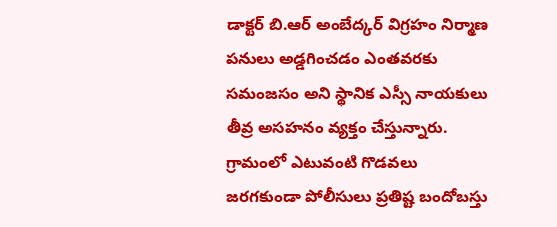డాక్టర్ బి.ఆర్ అంబేద్కర్ విగ్రహం నిర్మాణ పనులు అడ్డగించడం ఎంతవరకు సమంజసం అని స్థానిక ఎస్సీ నాయకులు తీవ్ర అసహనం వ్యక్తం చేస్తున్నారు. గ్రామంలో ఎటువంటి గొడవలు జరగకుండా పోలీసులు ప్రతిష్ట బందోబస్తు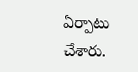ఏర్పాటు చేశారు.